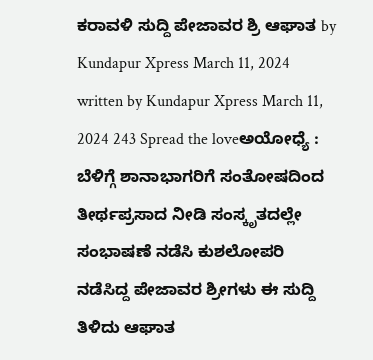ಕರಾವಳಿ ಸುದ್ದಿ ಪೇಜಾವರ ಶ್ರಿ ಆಘಾತ by Kundapur Xpress March 11, 2024 written by Kundapur Xpress March 11, 2024 243 Spread the loveಅಯೋಧ್ಯೆ : ಬೆಳಿಗ್ಗೆ ಶಾನಾಭಾಗರಿಗೆ ಸಂತೋಷದಿಂದ ತೀರ್ಥಪ್ರಸಾದ ನೀಡಿ ಸಂಸ್ಕೃತದಲ್ಲೇ ಸಂಭಾಷಣೆ ನಡೆಸಿ ಕುಶಲೋಪರಿ ನಡೆಸಿದ್ದ ಪೇಜಾವರ ಶ್ರೀಗಳು ಈ ಸುದ್ದಿ ತಿಳಿದು ಆಘಾತ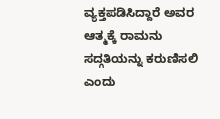ವ್ಯಕ್ತಪಡಿಸಿದ್ದಾರೆ ಅವರ ಆತ್ಮಕ್ಕೆ ರಾಮನು ಸದ್ಗತಿಯನ್ನು ಕರುಣಿಸಲಿ ಎಂದು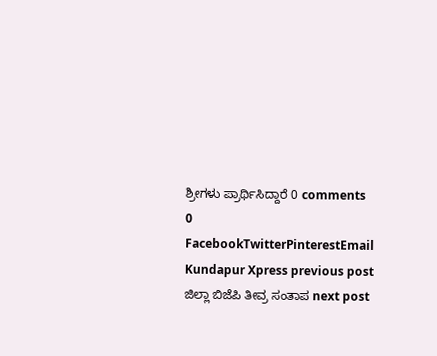ಶ್ರೀಗಳು ಪ್ರಾರ್ಥಿಸಿದ್ದಾರೆ 0 comments 0 FacebookTwitterPinterestEmail Kundapur Xpress previous post ಜಿಲ್ಲಾ ಬಿಜೆಪಿ ತೀವ್ರ ಸಂತಾಪ next post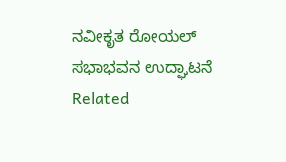ನವೀಕೃತ ರೋಯಲ್ ಸಭಾಭವನ ಉದ್ಘಾಟನೆ Related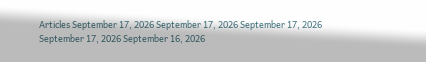Articles September 17, 2026 September 17, 2026 September 17, 2026 September 17, 2026 September 16, 2026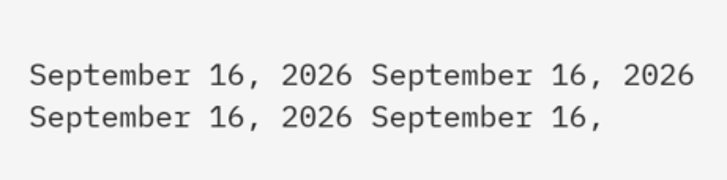September 16, 2026 September 16, 2026 September 16, 2026 September 16,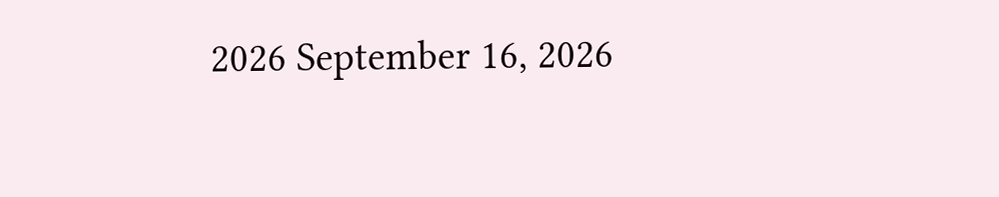2026 September 16, 2026